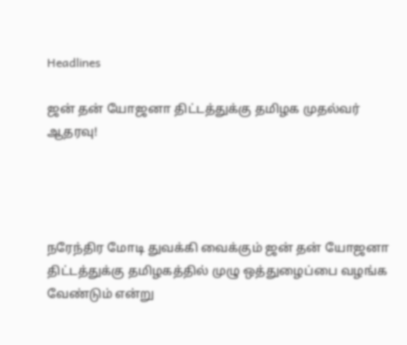Headlines

ஜன் தன் யோஜனா திட்டத்துக்கு தமிழக முதல்வர் ஆதரவு!




நரேந்திர மோடி துவக்கி வைக்கும் ஜன் தன் யோஜனா திட்டத்துக்கு தமிழகத்தில் முழு ஒத்துழைப்பை வழங்க வேண்டும் என்று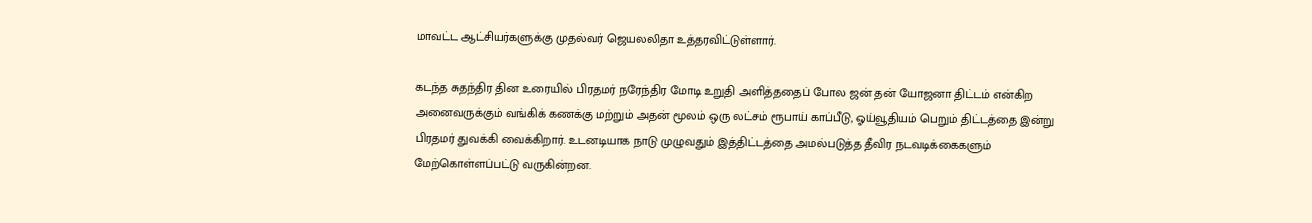மாவட்ட ஆட்சியர்களுக்கு முதல்வர் ஜெயலலிதா உத்தரவிட்டுள்ளார்.

கடந்த சுதந்திர தின உரையில் பிரதமர் நரேந்திர மோடி உறுதி அளித்ததைப் போல ஜன் தன் யோஜனா திட்டம் என்கிற அனைவருக்கும் வங்கிக் கணக்கு மற்றும் அதன் மூலம் ஒரு லட்சம் ரூபாய் காப்பீடு, ஓய்வூதியம் பெறும் திட்டத்தை இன்று பிரதமர் துவக்கி வைக்கிறார். உடனடியாக நாடு முழுவதும் இத்திட்டத்தை அமல்படுத்த தீவிர நடவடிக்கைகளும் மேற்கொள்ளப்பட்டு வருகின்றன.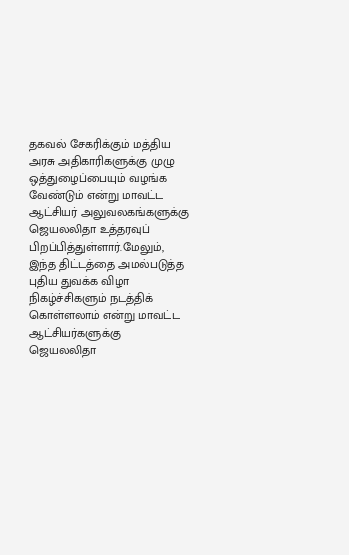தகவல் சேகரிக்கும் மத்திய அரசு அதிகாரிகளுக்கு முழு ஒத்துழைப்பையும் வழங்க வேண்டும் என்று மாவட்ட ஆட்சியர் அலுவலகங்களுக்கு ஜெயலலிதா உத்தரவுப் பிறப்பித்துள்ளார்.மேலும், இந்த திட்டத்தை அமல்படுத்த புதிய துவக்க விழா நிகழ்ச்சிகளும் நடத்திக் கொள்ளலாம் என்று மாவட்ட ஆட்சியர்களுக்கு ஜெயலலிதா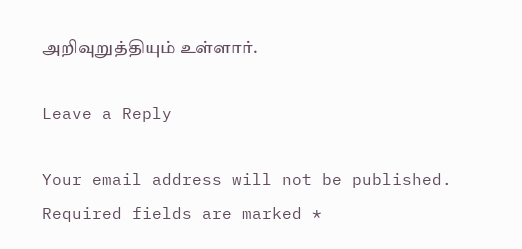அறிவுறுத்தியும் உள்ளார்.

Leave a Reply

Your email address will not be published. Required fields are marked *